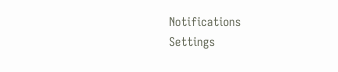Notifications
Settings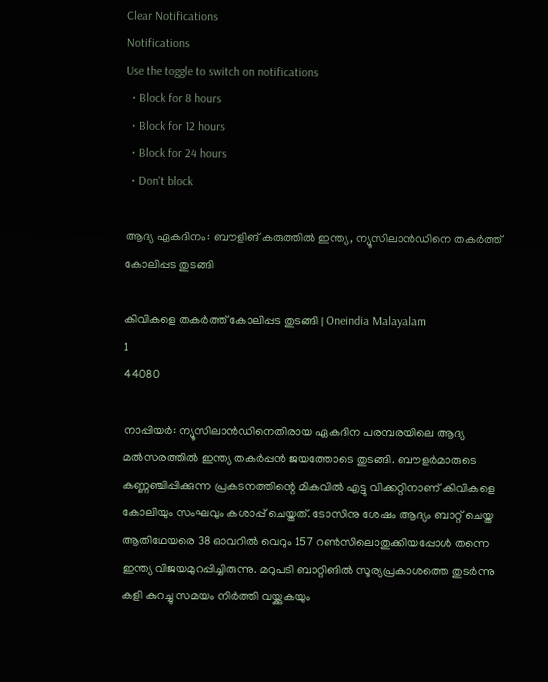Clear Notifications
Notifications
Use the toggle to switch on notifications
  • Block for 8 hours
  • Block for 12 hours
  • Block for 24 hours
  • Don't block

ആദ്യ ഏകദിനം: ബൗളിങ് കരുത്തില്‍ ഇന്ത്യ, ന്യൂസിലാന്‍ഡിനെ തകര്‍ത്ത് കോലിപ്പട തുടങ്ങി

കിവികളെ തകര്‍ത്ത് കോലിപ്പട തുടങ്ങി | Oneindia Malayalam
1
44080

നാപ്പിയര്‍: ന്യൂസിലാന്‍ഡിനെതിരായ ഏകദിന പരമ്പരയിലെ ആദ്യ മല്‍സരത്തില്‍ ഇന്ത്യ തകര്‍പ്പന്‍ ജയത്തോടെ തുടങ്ങി. ബൗളര്‍മാരുടെ കണ്ണഞ്ചിപ്പിക്കുന്ന പ്രകടനത്തിന്റെ മികവില്‍ എട്ടു വിക്കറ്റിനാണ് കിവികളെ കോലിയും സംഘവും കശാപ്പ് ചെയ്തത്. ടോസിനു ശേഷം ആദ്യം ബാറ്റ് ചെയ്ത ആതിഥേയരെ 38 ഓവറില്‍ വെറും 157 റണ്‍സിലൊതുക്കിയപ്പോള്‍ തന്നെ ഇന്ത്യ വിജയമുറപ്പിച്ചിരുന്നു. മറുപടി ബാറ്റിങില്‍ സൂര്യപ്രകാശത്തെ തുടര്‍ന്നു കളി കുറച്ചു സമയം നിര്‍ത്തി വയ്ക്കുകയും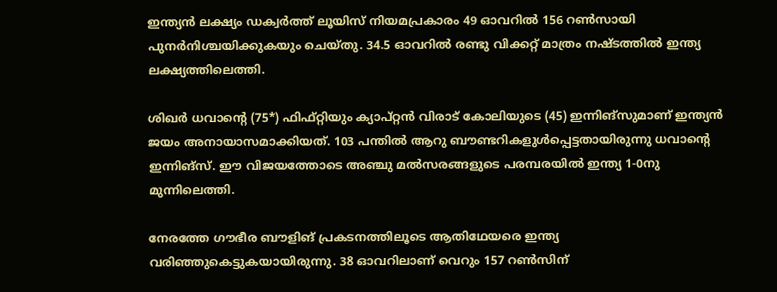ഇന്ത്യന്‍ ലക്ഷ്യം ഡക്വര്‍ത്ത് ലൂയിസ് നിയമപ്രകാരം 49 ഓവറില്‍ 156 റണ്‍സായി പുനര്‍നിശ്ചയിക്കുകയും ചെയ്തു. 34.5 ഓവറില്‍ രണ്ടു വിക്കറ്റ് മാത്രം നഷ്ടത്തില്‍ ഇന്ത്യ ലക്ഷ്യത്തിലെത്തി.

ശിഖര്‍ ധവാന്റെ (75*) ഫിഫ്റ്റിയും ക്യാപ്റ്റന്‍ വിരാട് കോലിയുടെ (45) ഇന്നിങ്‌സുമാണ് ഇന്ത്യന്‍ ജയം അനായാസമാക്കിയത്. 103 പന്തില്‍ ആറു ബൗണ്ടറികളുള്‍പ്പെട്ടതായിരുന്നു ധവാന്റെ ഇന്നിങ്‌സ്. ഈ വിജയത്തോടെ അഞ്ചു മല്‍സരങ്ങളുടെ പരമ്പരയില്‍ ഇന്ത്യ 1-0നു മുന്നിലെത്തി.

നേരത്തേ ഗൗഭീര ബൗളിങ് പ്രകടനത്തിലൂടെ ആതിഥേയരെ ഇന്ത്യ വരിഞ്ഞുകെട്ടുകയായിരുന്നു. 38 ഓവറിലാണ് വെറും 157 റണ്‍സിന്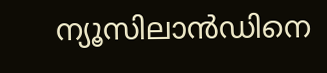ന്യൂസിലാന്‍ഡിനെ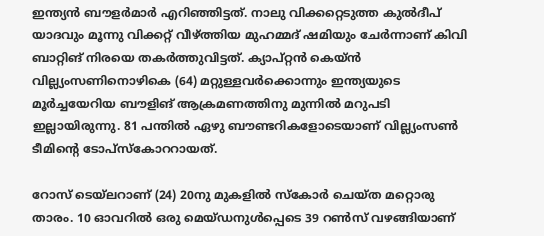ഇന്ത്യന്‍ ബൗളര്‍മാര്‍ എറിഞ്ഞിട്ടത്. നാലു വിക്കറ്റെടുത്ത കുല്‍ദീപ് യാദവും മൂന്നു വിക്കറ്റ് വീഴ്ത്തിയ മുഹമ്മദ് ഷമിയും ചേര്‍ന്നാണ് കിവി ബാറ്റിങ് നിരയെ തകര്‍ത്തുവിട്ടത്. ക്യാപ്റ്റന്‍ കെയ്ന്‍ വില്ല്യംസണിനൊഴികെ (64) മറ്റുള്ളവര്‍ക്കൊന്നും ഇന്ത്യയുടെ മൂര്‍ച്ചയേറിയ ബൗളിങ് ആക്രമണത്തിനു മുന്നില്‍ മറുപടി ഇല്ലായിരുന്നു. 81 പന്തില്‍ ഏഴു ബൗണ്ടറികളോടെയാണ് വില്ല്യംസണ്‍ ടീമിന്റെ ടോപ്‌സ്‌കോററായത്.

റോസ് ടെയ്‌ലറാണ് (24) 20നു മുകളില്‍ സ്‌കോര്‍ ചെയ്ത മറ്റൊരു താരം. 10 ഓവറില്‍ ഒരു മെയ്ഡനുള്‍പ്പെടെ 39 റണ്‍സ് വഴങ്ങിയാണ്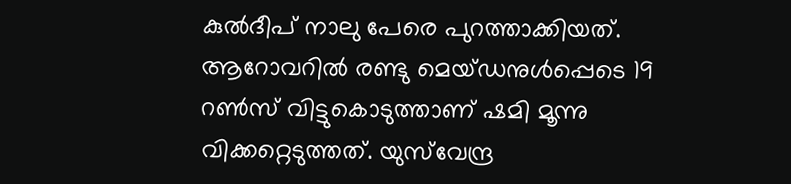കുല്‍ദീപ് നാലു പേരെ പുറത്താക്കിയത്. ആറോവറില്‍ രണ്ടു മെയ്ഡനുള്‍പ്പെടെ 19 റണ്‍സ് വിട്ടുകൊടുത്താണ് ഷമി മൂന്നു വിക്കറ്റെടുത്തത്. യുസ്‌വേന്ദ്ര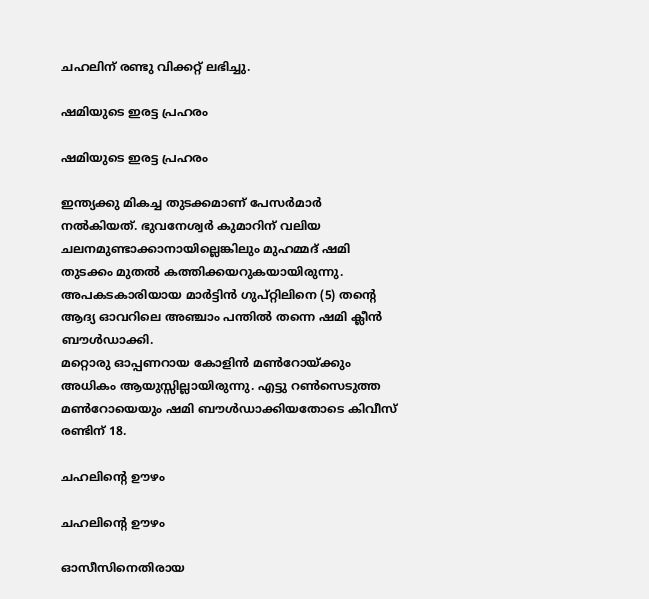ചഹലിന് രണ്ടു വിക്കറ്റ് ലഭിച്ചു.

ഷമിയുടെ ഇരട്ട പ്രഹരം

ഷമിയുടെ ഇരട്ട പ്രഹരം

ഇന്ത്യക്കു മികച്ച തുടക്കമാണ് പേസര്‍മാര്‍ നല്‍കിയത്. ഭുവനേശ്വര്‍ കുമാറിന് വലിയ ചലനമുണ്ടാക്കാനായില്ലെങ്കിലും മുഹമ്മദ് ഷമി തുടക്കം മുതല്‍ കത്തിക്കയറുകയായിരുന്നു. അപകടകാരിയായ മാര്‍ട്ടിന്‍ ഗുപ്റ്റിലിനെ (5) തന്റെ ആദ്യ ഓവറിലെ അഞ്ചാം പന്തില്‍ തന്നെ ഷമി ക്ലീന്‍ ബൗള്‍ഡാക്കി.
മറ്റൊരു ഓപ്പണറായ കോളിന്‍ മണ്‍റോയ്ക്കും അധികം ആയുസ്സില്ലായിരുന്നു. എട്ടു റണ്‍സെടുത്ത മണ്‍റോയെയും ഷമി ബൗള്‍ഡാക്കിയതോടെ കിവീസ് രണ്ടിന് 18.

ചഹലിന്റെ ഊഴം

ചഹലിന്റെ ഊഴം

ഓസീസിനെതിരായ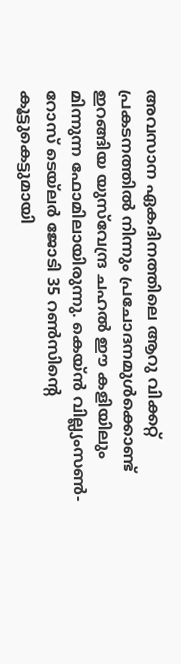അവസാന ഏകദിനത്തിലെ ആറു വിക്കറ്റ് പ്രകടനത്തില്‍ നിന്നും പ്രചോദനമുള്‍ക്കൊണ്ട് ഇറങ്ങിയ യുസ്‌വേന്ദ്ര ചഹല്‍ ഈ കളിയിലും മിന്നുന്ന ഫോമിലായിരുന്നു. കെയ്ന്‍ വില്ല്യംസണ്‍- റോസ് ടെയ്‌ലര്‍ ജോടി 35 റണ്‍സിന്റെ കൂട്ടുകെട്ടുമായി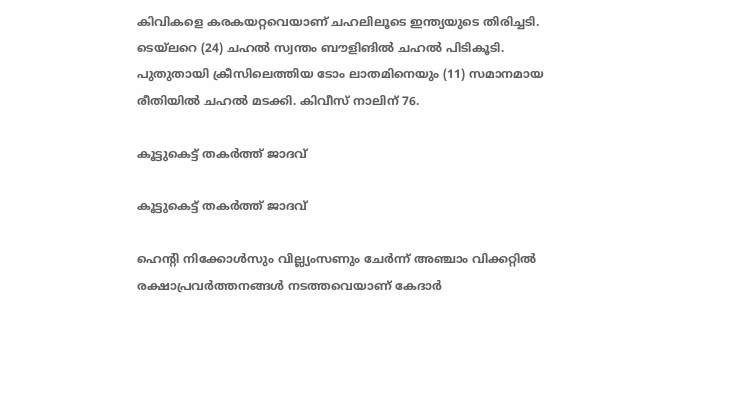കിവികളെ കരകയറ്റവെയാണ് ചഹലിലൂടെ ഇന്ത്യയുടെ തിരിച്ചടി.
ടെയ്‌ലറെ (24) ചഹല്‍ സ്വന്തം ബൗളിങില്‍ ചഹല്‍ പിടികൂടി. പുതുതായി ക്രീസിലെത്തിയ ടോം ലാതമിനെയും (11) സമാനമായ രീതിയില്‍ ചഹല്‍ മടക്കി. കിവീസ് നാലിന് 76.

കൂട്ടുകെട്ട് തകര്‍ത്ത് ജാദവ്

കൂട്ടുകെട്ട് തകര്‍ത്ത് ജാദവ്

ഹെന്റി നിക്കോള്‍സും വില്ല്യംസണും ചേര്‍ന്ന് അഞ്ചാം വിക്കറ്റില്‍ രക്ഷാപ്രവര്‍ത്തനങ്ങള്‍ നടത്തവെയാണ് കേദാര്‍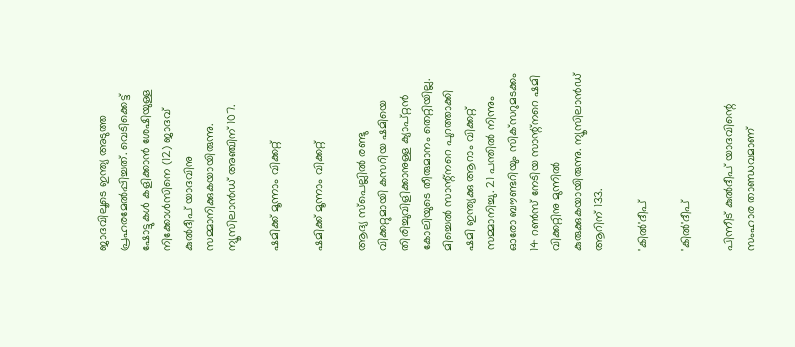ജാദവിലൂടെ ഇന്ത്യ അടുത്ത പ്രഹരമേല്‍പ്പിച്ചത്. വെടിക്കെട്ട് ഷോട്ടുകള്‍ കളിക്കാന്‍ ശേഷിയുള്ള നിക്കോള്‍സിനെ (12) ജാദവ് കുല്‍ദീപ് യാദവിനു സമ്മാനിക്കുകയായിരുന്നു. ന്യൂസിലാന്‍ഡ് അഞ്ചിന് 107.

ഷമിക്ക് മൂന്നാം വിക്കറ്റ്

ഷമിക്ക് മൂന്നാം വിക്കറ്റ്

ആദ്യ സ്‌പെല്ലില്‍ രണ്ടു വിക്കറ്റുമായി കസറിയ ഷമിയെ തിരിച്ചുവിളിക്കാനുള്ള ക്യാപ്റ്റന്‍ കോലിയുടെ തീരുമാനം തെറ്റിയില്ല. മിച്ചെല്‍ സാന്റ്‌നറെ പുറത്താക്കി ഷമി ഇന്ത്യക്കു ആറാം വിക്കറ്റ് സമ്മാനിച്ചു. 21 പന്തില്‍ നിന്നും ഓരോ ബൗണ്ടറിയും സിക്‌സറുമടക്കം 14 റണ്‍സ് നേടിയ സാന്റ്‌നറെ ഷമി വിക്കറ്റിനു മുന്നില്‍ കുരുക്കുകയായിരുന്നു. ന്യൂസിലാന്‍ഡ് ആറിന് 133.

'കില്‍'ദീപ്

'കില്‍'ദീപ്

പിന്നീട് കുല്‍ദീപ് യാദവിന്റെ സംഹാര താണ്ഡവമാണ്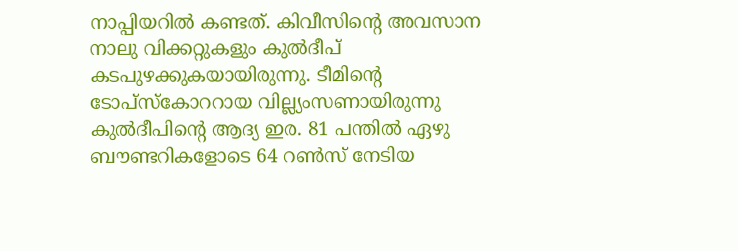നാപ്പിയറില്‍ കണ്ടത്. കിവീസിന്റെ അവസാന നാലു വിക്കറ്റുകളും കുല്‍ദീപ് കടപുഴക്കുകയായിരുന്നു. ടീമിന്റെ ടോപ്‌സ്‌കോററായ വില്ല്യംസണായിരുന്നു കുല്‍ദീപിന്റെ ആദ്യ ഇര. 81 പന്തില്‍ ഏഴു ബൗണ്ടറികളോടെ 64 റണ്‍സ് നേടിയ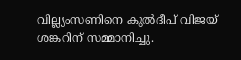വില്ല്യംസണിനെ കുല്‍ദീപ് വിജയ് ശങ്കറിന് സമ്മാനിച്ചു.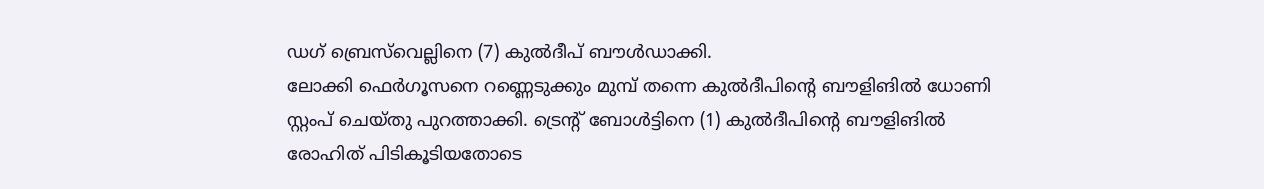ഡഗ് ബ്രെസ്‌വെല്ലിനെ (7) കുല്‍ദീപ് ബൗള്‍ഡാക്കി.
ലോക്കി ഫെര്‍ഗൂസനെ റണ്ണെടുക്കും മുമ്പ് തന്നെ കുല്‍ദീപിന്റെ ബൗളിങില്‍ ധോണി സ്റ്റംപ് ചെയ്തു പുറത്താക്കി. ട്രെന്റ് ബോള്‍ട്ടിനെ (1) കുല്‍ദീപിന്റെ ബൗളിങില്‍ രോഹിത് പിടികൂടിയതോടെ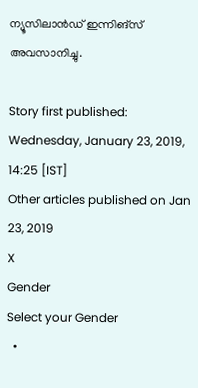ന്യൂസിലാന്‍ഡ് ഇന്നിങ്‌സ് അവസാനിച്ചു.

Story first published: Wednesday, January 23, 2019, 14:25 [IST]
Other articles published on Jan 23, 2019
X
Gender
Select your Gender
  •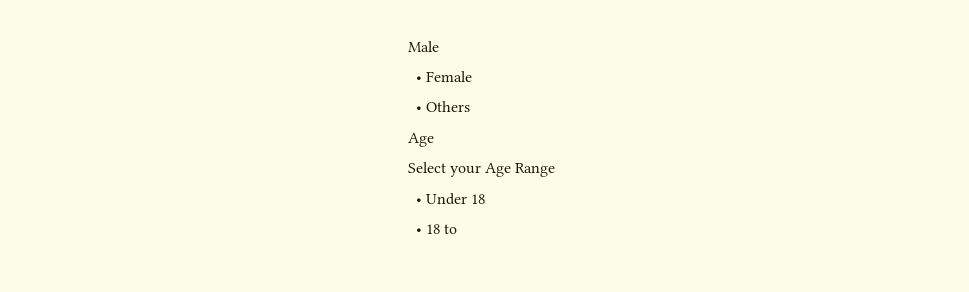Male
  • Female
  • Others
Age
Select your Age Range
  • Under 18
  • 18 to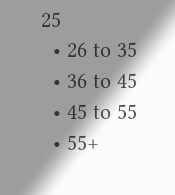25
  • 26 to 35
  • 36 to 45
  • 45 to 55
  • 55+